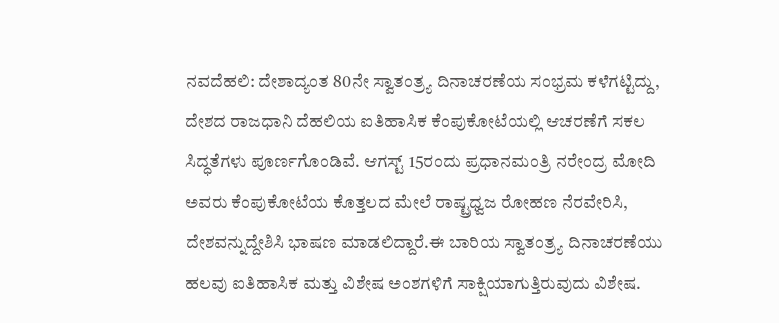ನವದೆಹಲಿ: ದೇಶಾದ್ಯಂತ 80ನೇ ಸ್ವಾತಂತ್ರ್ಯ ದಿನಾಚರಣೆಯ ಸಂಭ್ರಮ ಕಳೆಗಟ್ಟಿದ್ದು, ದೇಶದ ರಾಜಧಾನಿ ದೆಹಲಿಯ ಐತಿಹಾಸಿಕ ಕೆಂಪುಕೋಟೆಯಲ್ಲಿ ಆಚರಣೆಗೆ ಸಕಲ ಸಿದ್ಧತೆಗಳು ಪೂರ್ಣಗೊಂಡಿವೆ. ಆಗಸ್ಟ್ 15ರಂದು ಪ್ರಧಾನಮಂತ್ರಿ ನರೇಂದ್ರ ಮೋದಿ ಅವರು ಕೆಂಪುಕೋಟೆಯ ಕೊತ್ತಲದ ಮೇಲೆ ರಾಷ್ಟ್ರಧ್ವಜ ರೋಹಣ ನೆರವೇರಿಸಿ, ದೇಶವನ್ನುದ್ದೇಶಿಸಿ ಭಾಷಣ ಮಾಡಲಿದ್ದಾರೆ.ಈ ಬಾರಿಯ ಸ್ವಾತಂತ್ರ್ಯ ದಿನಾಚರಣೆಯು ಹಲವು ಐತಿಹಾಸಿಕ ಮತ್ತು ವಿಶೇಷ ಅಂಶಗಳಿಗೆ ಸಾಕ್ಷಿಯಾಗುತ್ತಿರುವುದು ವಿಶೇಷ.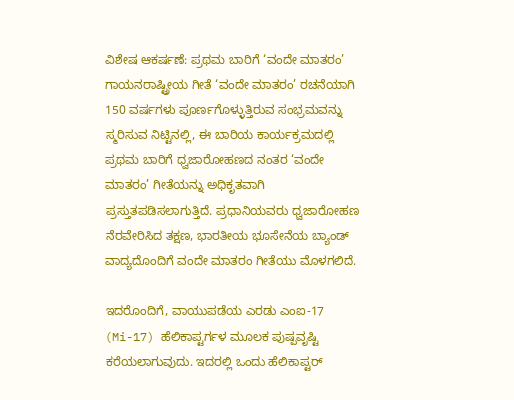ವಿಶೇಷ ಆಕರ್ಷಣೆ: ಪ್ರಥಮ ಬಾರಿಗೆ ‘ವಂದೇ ಮಾತರಂ’ ಗಾಯನರಾಷ್ಟ್ರೀಯ ಗೀತೆ ‘ವಂದೇ ಮಾತರಂ’ ರಚನೆಯಾಗಿ 150 ವರ್ಷಗಳು ಪೂರ್ಣಗೊಳ್ಳುತ್ತಿರುವ ಸಂಭ್ರಮವನ್ನು ಸ್ಮರಿಸುವ ನಿಟ್ಟಿನಲ್ಲಿ, ಈ ಬಾರಿಯ ಕಾರ್ಯಕ್ರಮದಲ್ಲಿ ಪ್ರಥಮ ಬಾರಿಗೆ ಧ್ವಜಾರೋಹಣದ ನಂತರ ‘ವಂದೇ ಮಾತರಂ’ ಗೀತೆಯನ್ನು ಅಧಿಕೃತವಾಗಿ ಪ್ರಸ್ತುತಪಡಿಸಲಾಗುತ್ತಿದೆ. ಪ್ರಧಾನಿಯವರು ಧ್ವಜಾರೋಹಣ ನೆರವೇರಿಸಿದ ತಕ್ಷಣ, ಭಾರತೀಯ ಭೂಸೇನೆಯ ಬ್ಯಾಂಡ್ ವಾದ್ಯದೊಂದಿಗೆ ವಂದೇ ಮಾತರಂ ಗೀತೆಯು ಮೊಳಗಲಿದೆ.

ಇದರೊಂದಿಗೆ, ವಾಯುಪಡೆಯ ಎರಡು ಎಂಐ-17 (Mi-17) ಹೆಲಿಕಾಪ್ಟರ್ಗಳ ಮೂಲಕ ಪುಷ್ಪವೃಷ್ಟಿ ಕರೆಯಲಾಗುವುದು. ಇದರಲ್ಲಿ ಒಂದು ಹೆಲಿಕಾಪ್ಟರ್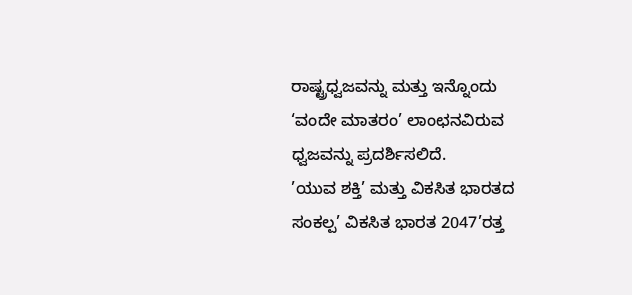ರಾಷ್ಟ್ರಧ್ವಜವನ್ನು ಮತ್ತು ಇನ್ನೊಂದು ‘ವಂದೇ ಮಾತರಂ’ ಲಾಂಛನವಿರುವ ಧ್ವಜವನ್ನು ಪ್ರದರ್ಶಿಸಲಿದೆ.
’ಯುವ ಶಕ್ತಿ’ ಮತ್ತು ವಿಕಸಿತ ಭಾರತದ ಸಂಕಲ್ಪ’ ವಿಕಸಿತ ಭಾರತ 2047’ರತ್ತ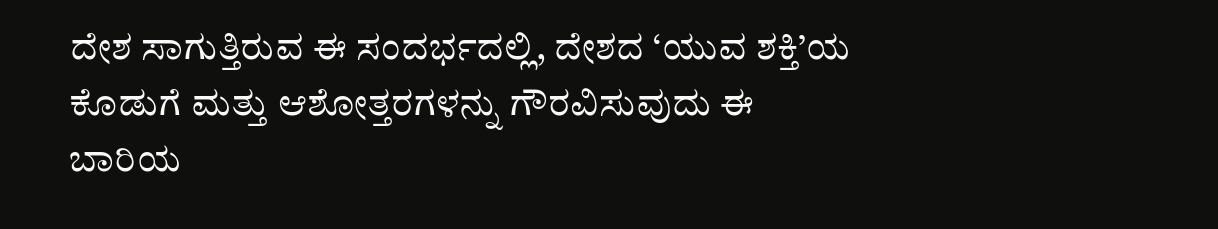ದೇಶ ಸಾಗುತ್ತಿರುವ ಈ ಸಂದರ್ಭದಲ್ಲಿ, ದೇಶದ ‘ಯುವ ಶಕ್ತಿ’ಯ ಕೊಡುಗೆ ಮತ್ತು ಆಶೋತ್ತರಗಳನ್ನು ಗೌರವಿಸುವುದು ಈ ಬಾರಿಯ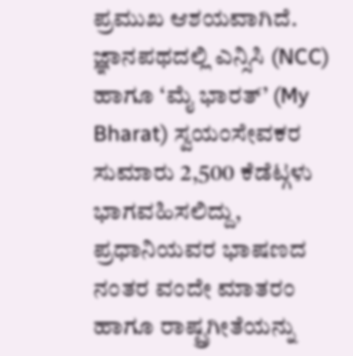ಪ್ರಮುಖ ಆಶಯವಾಗಿದೆ. ಜ್ಞಾನಪಥದಲ್ಲಿ ಎನ್ಸಿಸಿ (NCC) ಹಾಗೂ ‘ಮೈ ಭಾರತ್’ (My Bharat) ಸ್ವಯಂಸೇವಕರ ಸುಮಾರು 2,500 ಕೆಡೆಟ್ಗಳು ಭಾಗವಹಿಸಲಿದ್ದು, ಪ್ರಧಾನಿಯವರ ಭಾಷಣದ ನಂತರ ವಂದೇ ಮಾತರಂ ಹಾಗೂ ರಾಷ್ಟ್ರಗೀತೆಯನ್ನು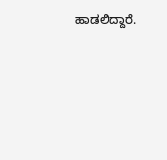ಹಾಡಲಿದ್ದಾರೆ.